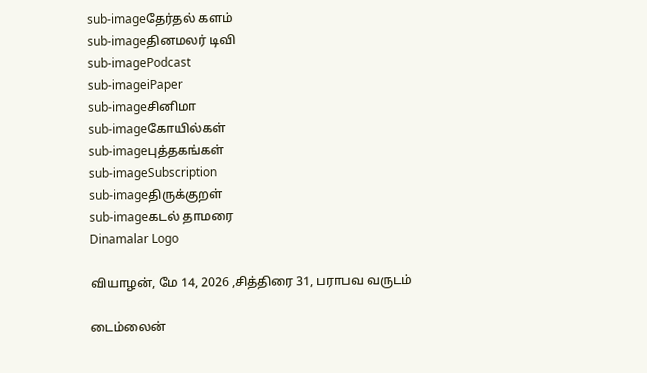sub-imageதேர்தல் களம்
sub-imageதினமலர் டிவி
sub-imagePodcast
sub-imageiPaper
sub-imageசினிமா
sub-imageகோயில்கள்
sub-imageபுத்தகங்கள்
sub-imageSubscription
sub-imageதிருக்குறள்
sub-imageகடல் தாமரை
Dinamalar Logo

வியாழன், மே 14, 2026 ,சித்திரை 31, பராபவ வருடம்

டைம்லைன்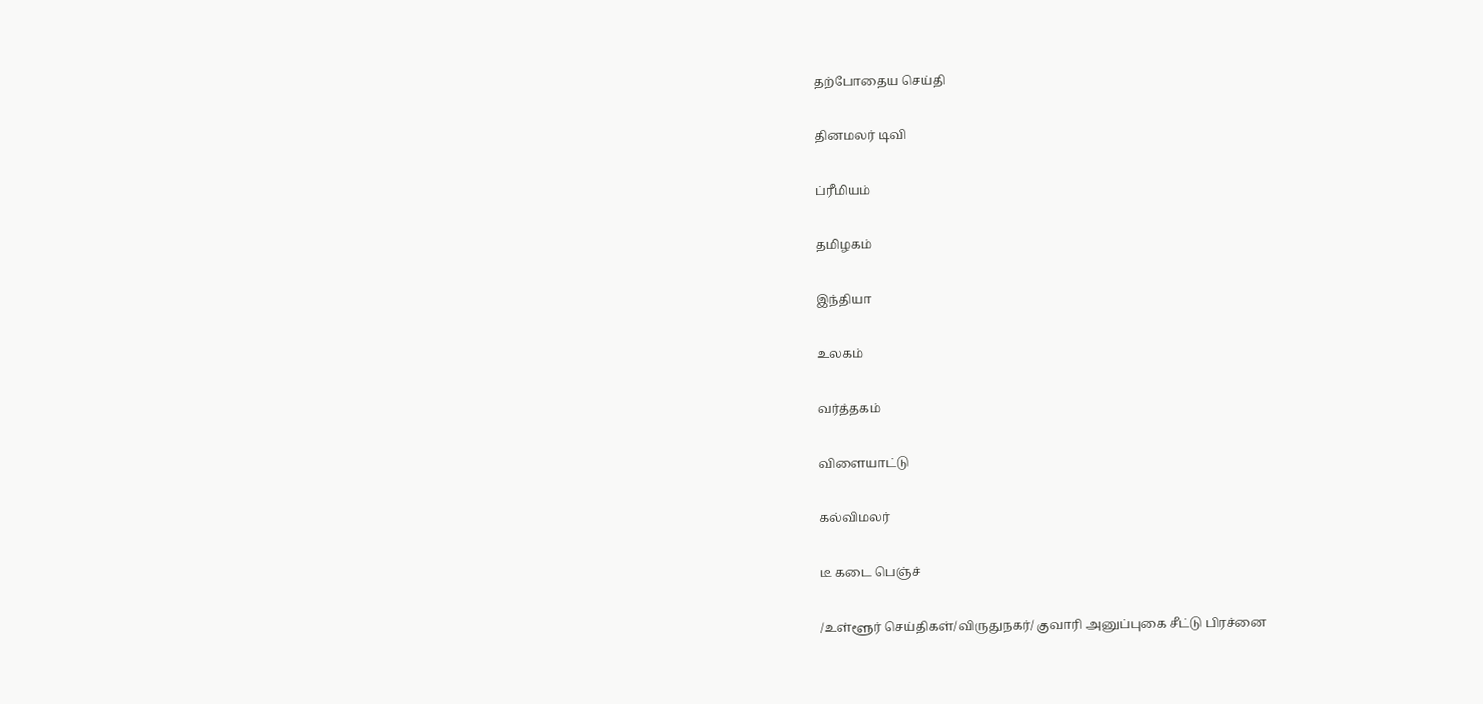தற்போதைய செய்தி


தினமலர் டிவி


ப்ரீமியம்


தமிழகம்


இந்தியா


உலகம்


வர்த்தகம்


விளையாட்டு


கல்விமலர்


டீ கடை பெஞ்ச்


/உள்ளூர் செய்திகள்/விருதுநகர்/ குவாரி அனுப்புகை சீட்டு பிரச்னை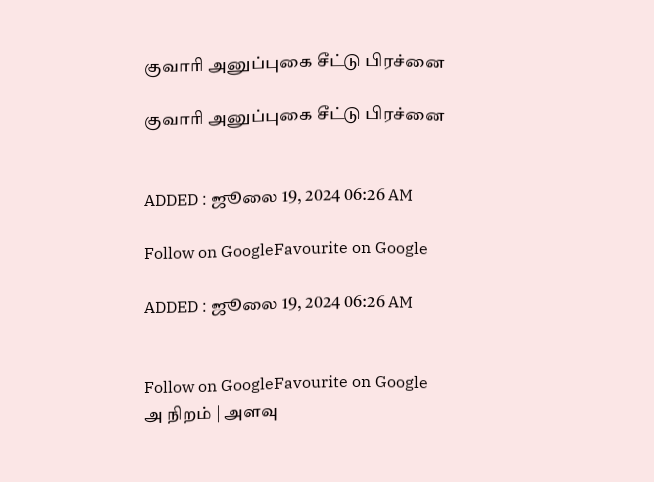குவாரி அனுப்புகை சீட்டு பிரச்னை

குவாரி அனுப்புகை சீட்டு பிரச்னை


ADDED : ஜூலை 19, 2024 06:26 AM

Follow on GoogleFavourite on Google

ADDED : ஜூலை 19, 2024 06:26 AM


Follow on GoogleFavourite on Google
அ நிறம் | அளவு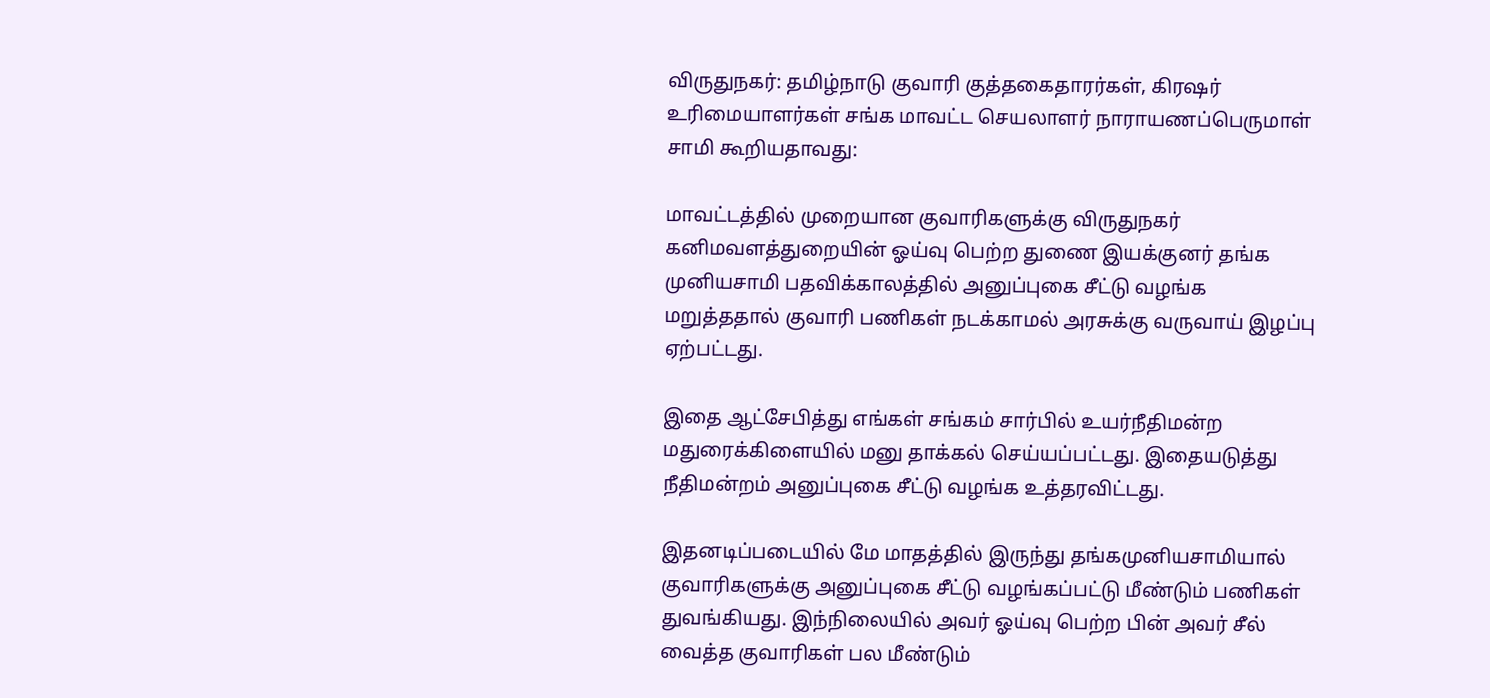விருதுநகர்: தமிழ்நாடு குவாரி குத்தகைதாரர்கள், கிரஷர் உரிமையாளர்கள் சங்க மாவட்ட செயலாளர் நாராயணப்பெருமாள் சாமி கூறியதாவது:

மாவட்டத்தில் முறையான குவாரிகளுக்கு விருதுநகர் கனிமவளத்துறையின் ஓய்வு பெற்ற துணை இயக்குனர் தங்க முனியசாமி பதவிக்காலத்தில் அனுப்புகை சீட்டு வழங்க மறுத்ததால் குவாரி பணிகள் நடக்காமல் அரசுக்கு வருவாய் இழப்பு ஏற்பட்டது.

இதை ஆட்சேபித்து எங்கள் சங்கம் சார்பில் உயர்நீதிமன்ற மதுரைக்கிளையில் மனு தாக்கல் செய்யப்பட்டது. இதையடுத்து நீதிமன்றம் அனுப்புகை சீட்டு வழங்க உத்தரவிட்டது.

இதனடிப்படையில் மே மாதத்தில் இருந்து தங்கமுனியசாமியால் குவாரிகளுக்கு அனுப்புகை சீட்டு வழங்கப்பட்டு மீண்டும் பணிகள் துவங்கியது. இந்நிலையில் அவர் ஓய்வு பெற்ற பின் அவர் சீல் வைத்த குவாரிகள் பல மீண்டும்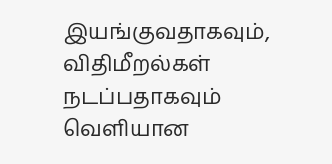இயங்குவதாகவும், விதிமீறல்கள் நடப்பதாகவும் வெளியான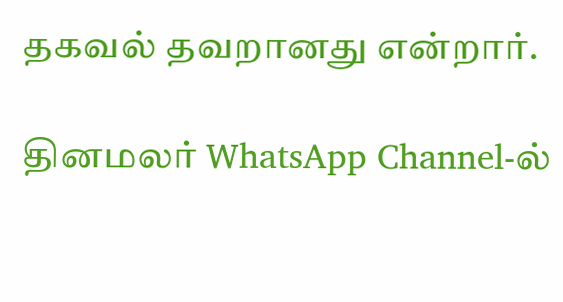தகவல் தவறானது என்றார்.

தினமலர் WhatsApp Channel-ல்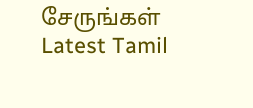சேருங்கள்
Latest Tamil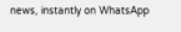news, instantly on WhatsApp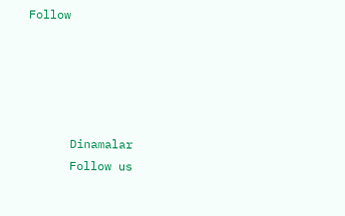Follow





      Dinamalar
      Follow us